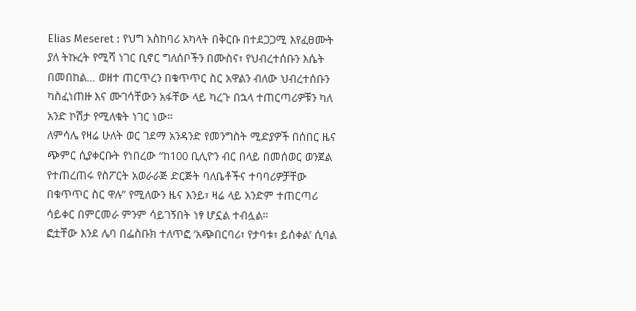Elias Meseret : የህግ አስከባሪ አካላት በቅርቡ በተደጋጋሚ እየፈፀሙት ያለ ትኩረት የሚሻ ነገር ቢኖር ግለሰቦችን በሙስና፣ የህብረተሰቡን እሴት በመበከል… ወዘተ ጠርጥረን በቁጥጥር ስር አዋልን ብለው ህብረተሰቡን ካስፈነጠዙ እና ሙገሳቸውን አፋቸው ላይ ካረጉ በኋላ ተጠርጣሪዎቹን ካለ አንድ ኮሽታ የሚለቁት ነገር ነው።
ለምሳሌ የዛሬ ሁለት ወር ገደማ አንዳንድ የመንግስት ሚድያዎች በሰበር ዜና ጭምር ሲያቀርቡት የነበረው “ከ100 ቢሊዮን ብር በላይ በመሰወር ወንጀል የተጠረጠሩ የስፖርት አወራራጅ ድርጅት ባለቤቶችና ተባባሪዎቻቸው በቁጥጥር ስር ዋሉ” የሚለውን ዜና እንይ፣ ዛሬ ላይ አንድም ተጠርጣሪ ሳይቀር በምርመራ ምንም ሳይገኝበት ነፃ ሆኗል ተብሏል።
ፎቷቸው እንደ ሌባ በፌስቡክ ተለጥፎ ‘አጭበርባሪ፣ የታባቱ፣ ይሰቀል’ ሲባል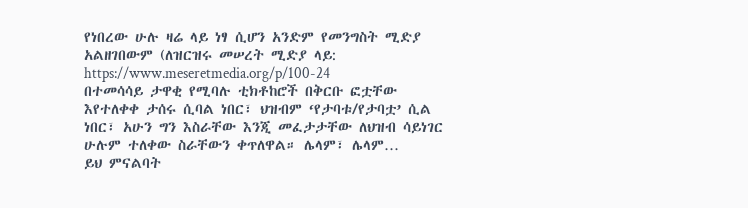የነበረው ሁሉ ዛሬ ላይ ነፃ ሲሆን አንድም የመንግስት ሚድያ አልዘገበውም (ለዝርዝሩ መሠረት ሚድያ ላይ: https://www.meseretmedia.org/p/100-24
በተመሳሳይ ታዋቂ የሚባሉ ቲክቶከሮች በቅርቡ ፎቷቸው እየተለቀቀ ታሰሩ ሲባል ነበር፣ ህዝብም ‘የታባቱ/የታባቷ’ ሲል ነበር፣ አሁን ግን እስራቸው እንጂ መፈታታቸው ለህዝብ ሳይነገር ሁሉም ተለቀው ስራቸውን ቀጥለዋል። ሌላም፣ ሌላም…
ይህ ምናልባት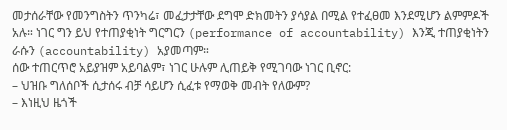መታሰራቸው የመንግስትን ጥንካሬ፣ መፈታታቸው ደግሞ ድክመትን ያሳያል በሚል የተፈፀመ እንደሚሆን ልምምዶች አሉ። ነገር ግን ይህ የተጠያቂነት ግርግርን (performance of accountability) እንጂ ተጠያቂነትን ራሱን (accountability) አያመጣም።
ሰው ተጠርጥሮ አይያዝም አይባልም፣ ነገር ሁሉም ሊጠይቅ የሚገባው ነገር ቢኖር:
– ህዝቡ ግለሰቦች ሲታሰሩ ብቻ ሳይሆን ሲፈቱ የማወቅ መብት የለውም?
– እነዚህ ዜጎች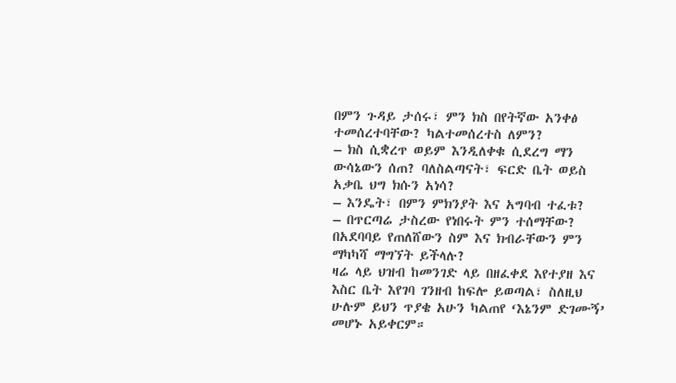በምን ጉዳይ ታሰሩ፣ ምን ክስ በየትኛው አንቀፅ ተመሰረተባቸው? ካልተመሰረተስ ለምን?
– ክስ ሲቋረጥ ወይም እንዲለቀቁ ሲደረግ ማን ውሳኔውን ሰጠ? ባለስልጣናት፣ ፍርድ ቤት ወይስ አቃቤ ህግ ክሱን አነሳ?
– እንዴት፣ በምን ምክንያት እና አግባብ ተፈቱ?
– በጥርጣሬ ታስረው የነበሩት ምን ተሰማቸው? በአደባባይ የጠለሸውን ስም እና ክብራቸውን ምን ማካካሻ ማግኘት ይችላሉ?
ዛሬ ላይ ህዝብ ከመንገድ ላይ በዘፈቀደ እየተያዘ እና እስር ቤት እየገባ ገንዘብ ከፍሎ ይወጣል፣ ስለዚህ ሁሉም ይህን ጥያቄ አሁን ካልጠየ ‘እኔንም ድገሙኝ’ መሆኑ አይቀርም።